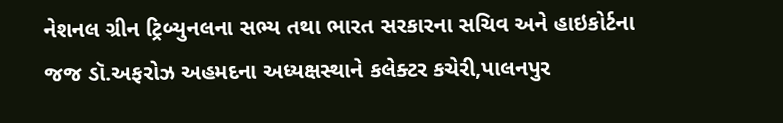નેશનલ ગ્રીન ટ્રિબ્યુનલના સભ્ય તથા ભારત સરકારના સચિવ અને હાઇકોર્ટના જજ ડૉ.અફરોઝ અહમદના અધ્યક્ષસ્થાને કલેક્ટર કચેરી,પાલનપુર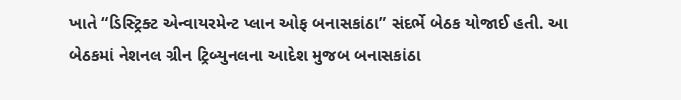ખાતે “ડિસ્ટ્રિક્ટ એન્વાયરમેન્ટ પ્લાન ઓફ બનાસકાંઠા” સંદર્ભે બેઠક યોજાઈ હતી. આ બેઠકમાં નેશનલ ગ્રીન ટ્રિબ્યુનલના આદેશ મુજબ બનાસકાંઠા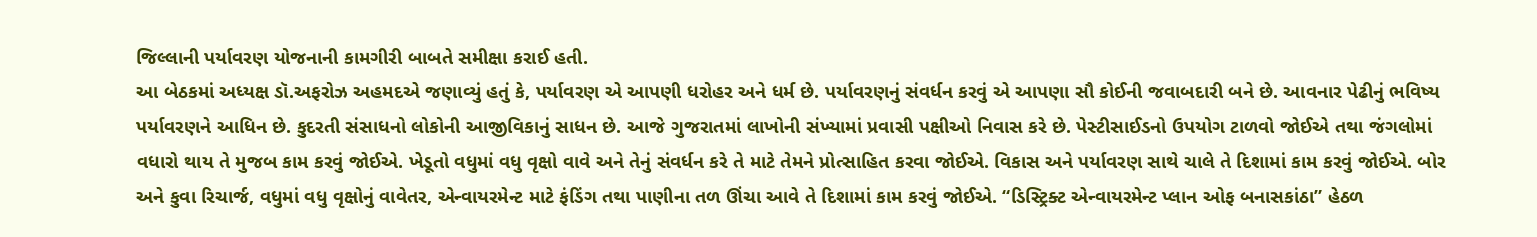જિલ્લાની પર્યાવરણ યોજનાની કામગીરી બાબતે સમીક્ષા કરાઈ હતી.
આ બેઠકમાં અધ્યક્ષ ડૉ.અફરોઝ અહમદએ જણાવ્યું હતું કે, પર્યાવરણ એ આપણી ધરોહર અને ધર્મ છે. પર્યાવરણનું સંવર્ધન કરવું એ આપણા સૌ કોઈની જવાબદારી બને છે. આવનાર પેઢીનું ભવિષ્ય પર્યાવરણને આધિન છે. કુદરતી સંસાધનો લોકોની આજીવિકાનું સાધન છે. આજે ગુજરાતમાં લાખોની સંખ્યામાં પ્રવાસી પક્ષીઓ નિવાસ કરે છે. પેસ્ટીસાઈડનો ઉપયોગ ટાળવો જોઈએ તથા જંગલોમાં વધારો થાય તે મુજબ કામ કરવું જોઈએ. ખેડૂતો વધુમાં વધુ વૃક્ષો વાવે અને તેનું સંવર્ધન કરે તે માટે તેમને પ્રોત્સાહિત કરવા જોઈએ. વિકાસ અને પર્યાવરણ સાથે ચાલે તે દિશામાં કામ કરવું જોઈએ. બોર અને કુવા રિચાર્જ, વધુમાં વધુ વૃક્ષોનું વાવેતર, એન્વાયરમેન્ટ માટે ફંડિંગ તથા પાણીના તળ ઊંચા આવે તે દિશામાં કામ કરવું જોઈએ. “ડિસ્ટ્રિક્ટ એન્વાયરમેન્ટ પ્લાન ઓફ બનાસકાંઠા” હેઠળ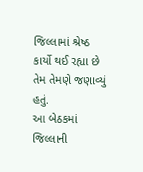જિલ્લામાં શ્રેષ્ઠ કાર્યો થઈ રહ્યા છે તેમ તેમણે જણાવ્યું હતું.
આ બેઠકમાં જિલ્લાની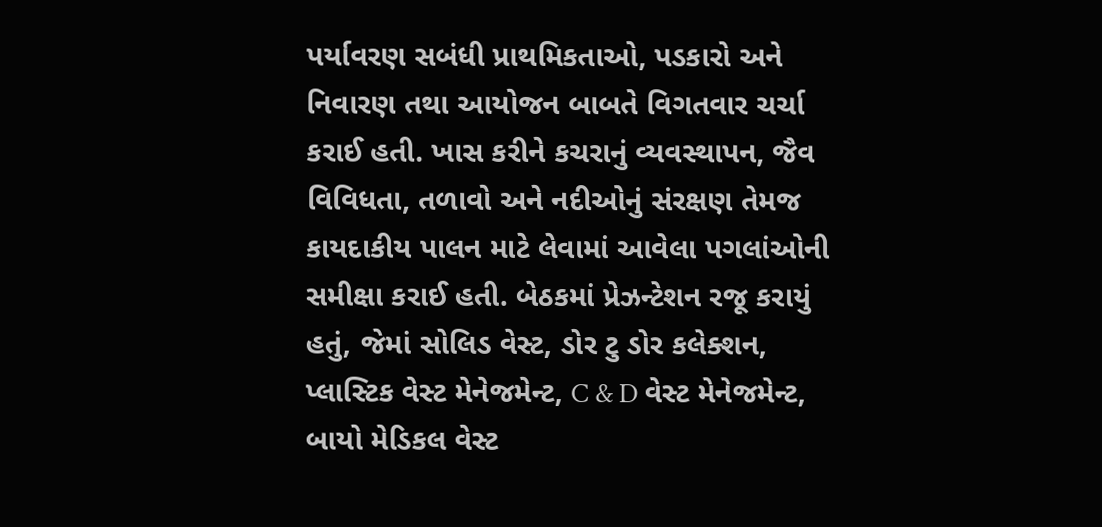પર્યાવરણ સબંધી પ્રાથમિકતાઓ, પડકારો અને નિવારણ તથા આયોજન બાબતે વિગતવાર ચર્ચા કરાઈ હતી. ખાસ કરીને કચરાનું વ્યવસ્થાપન, જૈવ વિવિધતા, તળાવો અને નદીઓનું સંરક્ષણ તેમજ કાયદાકીય પાલન માટે લેવામાં આવેલા પગલાંઓની સમીક્ષા કરાઈ હતી. બેઠકમાં પ્રેઝન્ટેશન રજૂ કરાયું હતું, જેમાં સોલિડ વેસ્ટ, ડોર ટુ ડોર કલેક્શન, પ્લાસ્ટિક વેસ્ટ મેનેજમેન્ટ, C & D વેસ્ટ મેનેજમેન્ટ, બાયો મેડિકલ વેસ્ટ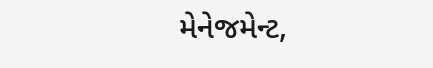મેનેજમેન્ટ,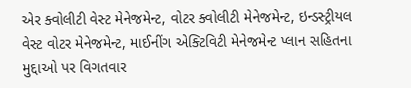એર ક્વોલીટી વેસ્ટ મેનેજમેન્ટ, વોટર ક્વોલીટી મેનેજમેન્ટ, ઇન્ડસ્ટ્રીયલ વેસ્ટ વોટર મેનેજમેન્ટ, માઈનીંગ એક્ટિવિટી મેનેજમેન્ટ પ્લાન સહિતના મુદ્દાઓ પર વિગતવાર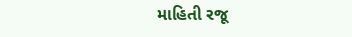માહિતી રજૂ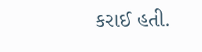કરાઈ હતી.